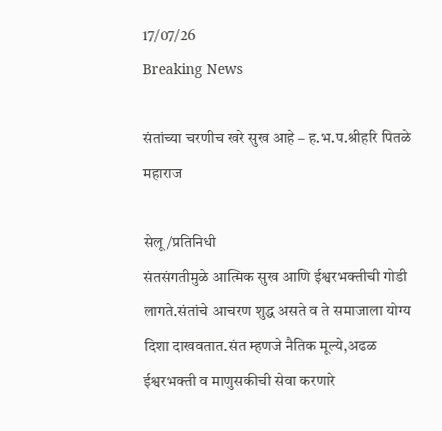17/07/26
Breaking News

संतांच्या चरणीच खरे सुख आहे – ह.भ.प.श्रीहरि पितळे महाराज

सेलू/प्रतिनिधी
संतसंगतीमुळे आत्मिक सुख आणि ईश्वरभक्तीची गोडी लागते.संतांचे आचरण शुद्ध असते व ते समाजाला योग्य दिशा दाखवतात.संत म्हणजे नैतिक मूल्ये,अढळ ईश्वरभक्ती व माणुसकीची सेवा करणारे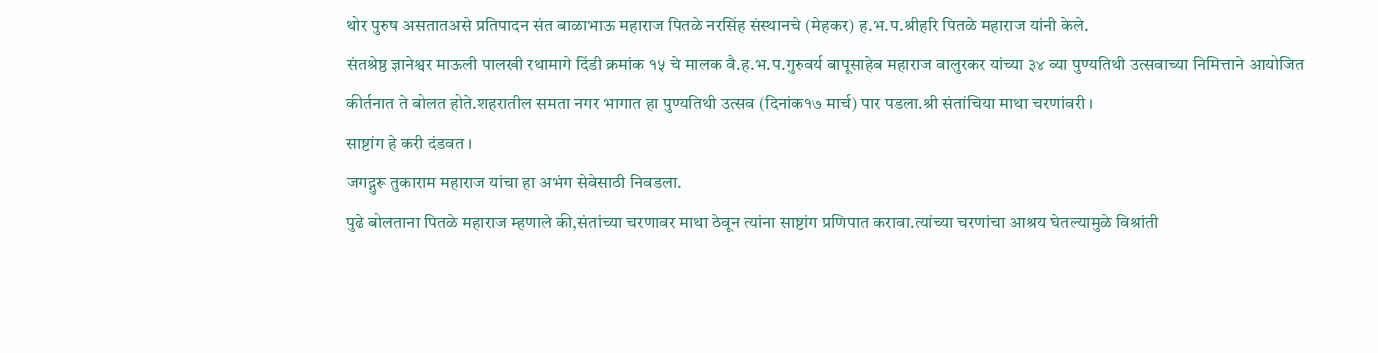थोर पुरुष असतातअसे प्रतिपादन संत बाळाभाऊ महाराज पितळे नरसिंह संस्थानचे (मेहकर) ह.भ.प.श्रीहरि पितळे महाराज यांनी केले.
संतश्रेष्ठ ज्ञानेश्वर माऊली पालखी रथामागे दिंडी क्रमांक १५ चे मालक वै.ह.भ.प.गुरुवर्य बापूसाहेब महाराज वालुरकर यांच्या ३४ व्या पुण्यतिथी उत्सवाच्या निमित्ताने आयोजित कीर्तनात ते बोलत होते.शहरातील समता नगर भागात हा पुण्यतिथी उत्सव (दिनांक१७ मार्च) पार पडला.श्री संतांचिया माथा चरणांवरी ।
साष्टांग हे करी दंडवत ।
जगद्गुरू तुकाराम महाराज यांचा हा अभंग सेवेसाठी निवडला.
पुढे बोलताना पितळे महाराज म्हणाले की,संतांच्या चरणावर माथा ठेवून त्यांना साष्टांग प्रणिपात करावा.त्यांच्या चरणांचा आश्रय घेतल्यामुळे विश्रांती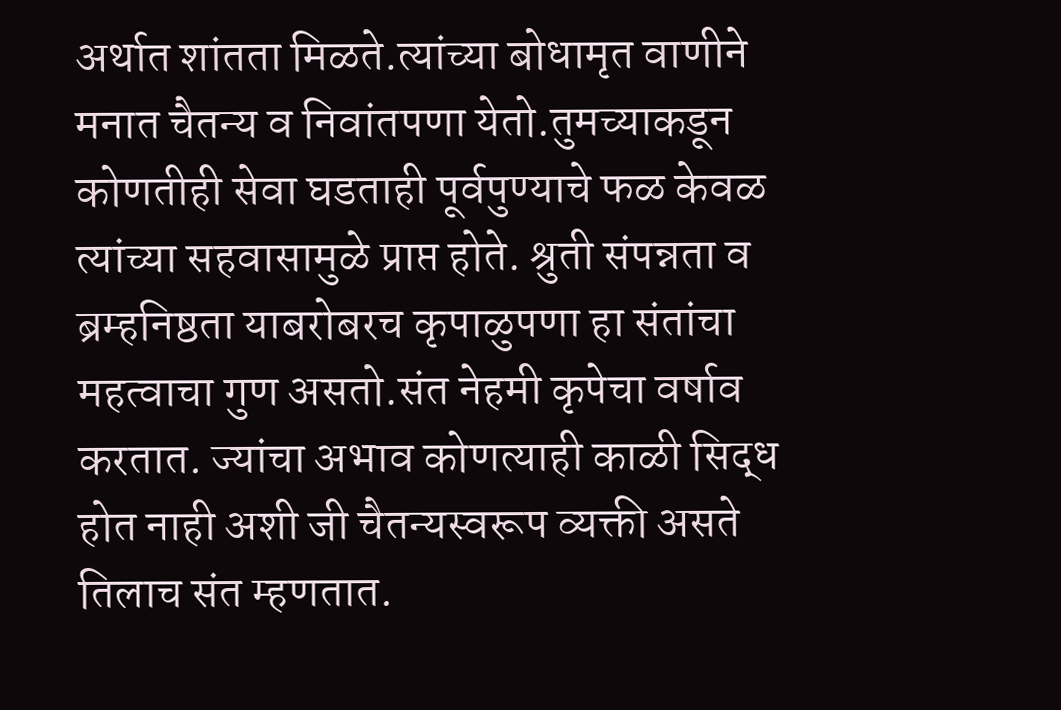अर्थात शांतता मिळते.त्यांच्या बोधामृत वाणीने मनात चैतन्य व निवांतपणा येतो.तुमच्याकडून कोणतीही सेवा घडताही पूर्वपुण्याचे फळ केवळ त्यांच्या सहवासामुळे प्राप्त होते. श्रुती संपन्नता व ब्रम्हनिष्ठता याबरोबरच कृपाळुपणा हा संतांचा महत्वाचा गुण असतो.संत नेहमी कृपेचा वर्षाव करतात. ज्यांचा अभाव कोणत्याही काळी सिद्ध होत नाही अशी जी चैतन्यस्वरूप व्यक्ती असते तिलाच संत म्हणतात.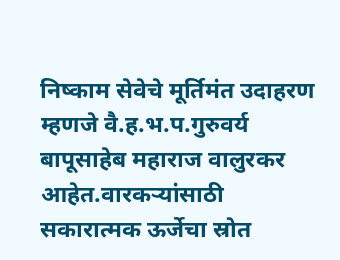निष्काम सेवेचे मूर्तिमंत उदाहरण म्हणजे वै.ह.भ.प.गुरुवर्य बापूसाहेब महाराज वालुरकर आहेत.वारकऱ्यांसाठी सकारात्मक ऊर्जेचा स्रोत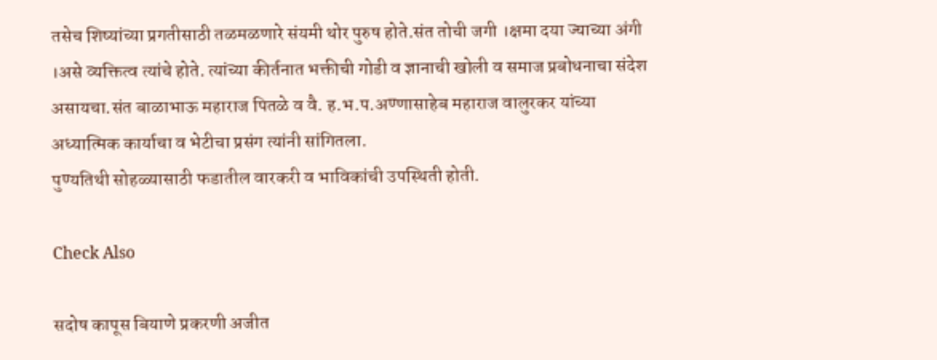तसेच शिष्यांच्या प्रगतीसाठी तळमळणारे संयमी थोर पुरुष होते.संत तोची जगी ।क्षमा दया ज्याच्या अंगी ।असे व्यक्तित्व त्यांचे होते. त्यांच्या कीर्तनात भक्तीची गोडी व ज्ञानाची खोली व समाज प्रबोधनाचा संदेश असायचा.संत बाळाभाऊ महाराज पितळे व वै. ह.भ.प.अण्णासाहेब महाराज वालुरकर यांच्या अध्यात्मिक कार्याचा व भेटीचा प्रसंग त्यांनी सांगितला.
पुण्यतिथी सोहळ्यासाठी फडातील वारकरी व भाविकांची उपस्थिती होती.

Check Also

सदोष कापूस बियाणे प्रकरणी अजीत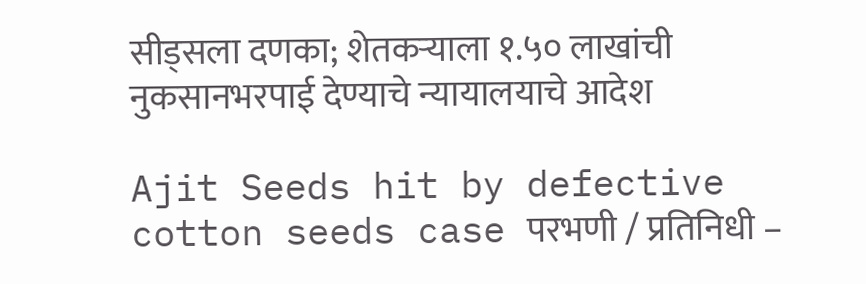सीड्सला दणका; शेतकऱ्याला १.५० लाखांची नुकसानभरपाई देण्याचे न्यायालयाचे आदेश

Ajit Seeds hit by defective cotton seeds case परभणी / प्रतिनिधी –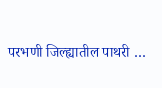परभणी जिल्ह्यातील पाथरी …